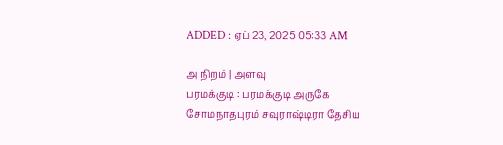ADDED : ஏப் 23, 2025 05:33 AM

அ நிறம் | அளவு
பரமக்குடி : பரமக்குடி அருகே சோமநாதபுரம் சவுராஷ்டிரா தேசிய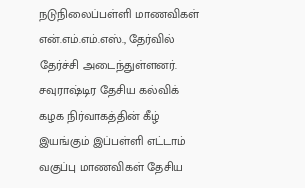நடுநிலைப்பள்ளி மாணவிகள் என்.எம்.எம்.எஸ்., தேர்வில் தேர்ச்சி அடைந்துள்ளனர்.
சவுராஷ்டிர தேசிய கல்விக் கழக நிர்வாகத்தின் கீழ் இயங்கும் இப்பள்ளி எட்டாம் வகுப்பு மாணவிகள் தேசிய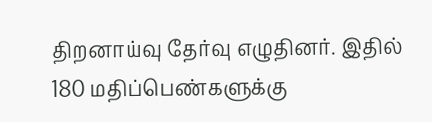திறனாய்வு தேர்வு எழுதினர். இதில் 180 மதிப்பெண்களுக்கு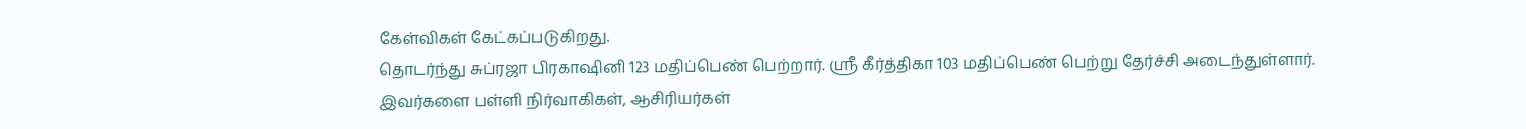கேள்விகள் கேட்கப்படுகிறது.
தொடர்ந்து சுப்ரஜா பிரகாஷினி 123 மதிப்பெண் பெற்றார். ஸ்ரீ கீர்த்திகா 103 மதிப்பெண் பெற்று தேர்ச்சி அடைந்துள்ளார். இவர்களை பள்ளி நிர்வாகிகள், ஆசிரியர்கள்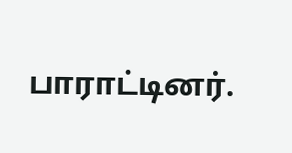பாராட்டினர்.